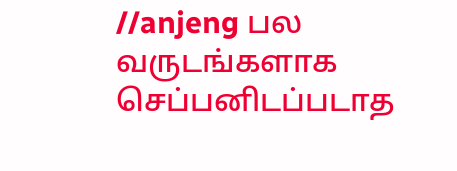//anjeng பல வருடங்களாக செப்பனிடப்படாத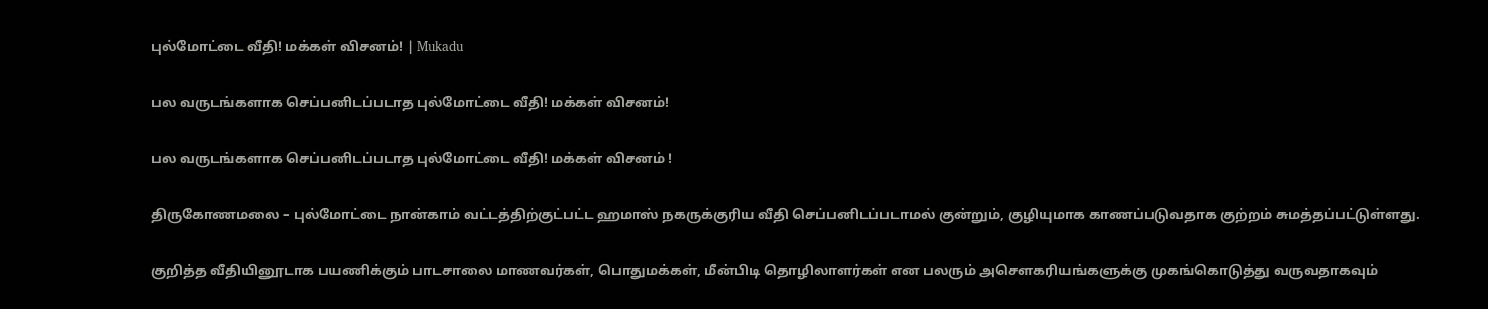புல்மோட்டை வீதி! மக்கள் விசனம்! | Mukadu

பல வருடங்களாக செப்பனிடப்படாத புல்மோட்டை வீதி! மக்கள் விசனம்!

பல வருடங்களாக செப்பனிடப்படாத புல்மோட்டை வீதி! மக்கள் விசனம் !

திருகோணமலை – புல்மோட்டை நான்காம் வட்டத்திற்குட்பட்ட ஹமாஸ் நகருக்குரிய வீதி செப்பனிடப்படாமல் குன்றும், குழியுமாக காணப்படுவதாக குற்றம் சுமத்தப்பட்டுள்ளது.

குறித்த வீதியினூடாக பயணிக்கும் பாடசாலை மாணவர்கள், பொதுமக்கள், மீன்பிடி தொழிலாளர்கள் என பலரும் அசௌகரியங்களுக்கு முகங்கொடுத்து வருவதாகவும்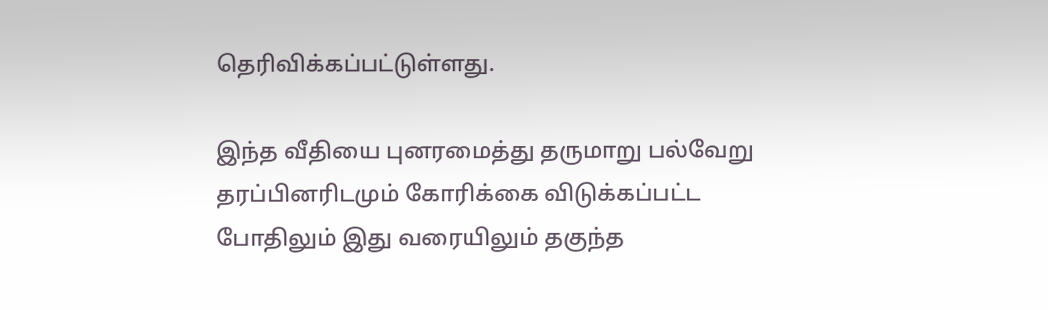தெரிவிக்கப்பட்டுள்ளது.

இந்த வீதியை புனரமைத்து தருமாறு பல்வேறு தரப்பினரிடமும் கோரிக்கை விடுக்கப்பட்ட போதிலும் இது வரையிலும் தகுந்த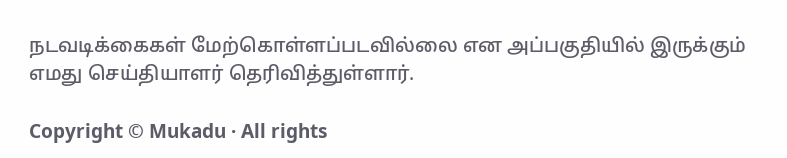நடவடிக்கைகள் மேற்கொள்ளப்படவில்லை என அப்பகுதியில் இருக்கும் எமது செய்தியாளர் தெரிவித்துள்ளார்.

Copyright © Mukadu · All rights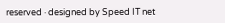reserved · designed by Speed IT net